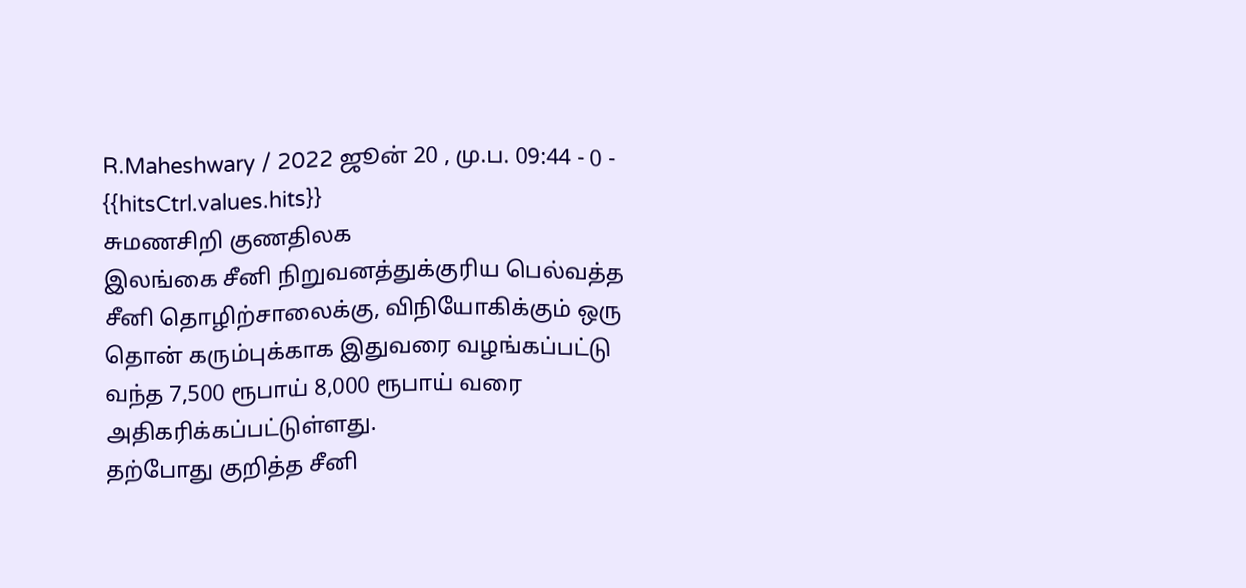R.Maheshwary / 2022 ஜூன் 20 , மு.ப. 09:44 - 0 - {{hitsCtrl.values.hits}}
சுமணசிறி குணதிலக
இலங்கை சீனி நிறுவனத்துக்குரிய பெல்வத்த சீனி தொழிற்சாலைக்கு, விநியோகிக்கும் ஒரு தொன் கரும்புக்காக இதுவரை வழங்கப்பட்டு வந்த 7,500 ரூபாய் 8,000 ரூபாய் வரை அதிகரிக்கப்பட்டுள்ளது.
தற்போது குறித்த சீனி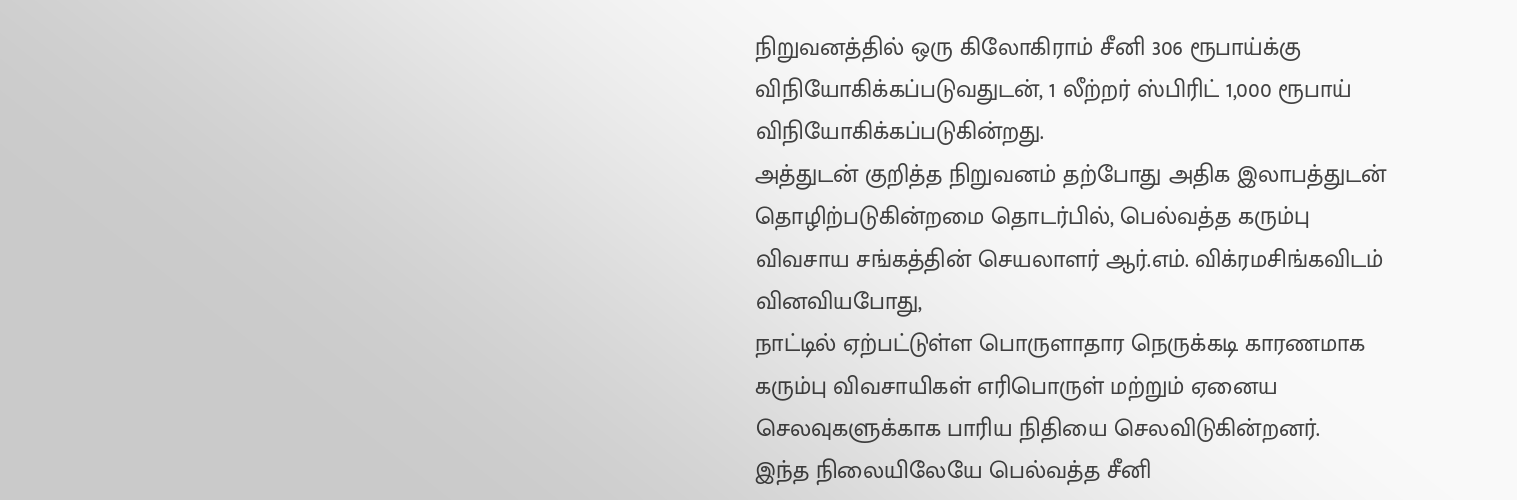நிறுவனத்தில் ஒரு கிலோகிராம் சீனி 306 ரூபாய்க்கு விநியோகிக்கப்படுவதுடன், 1 லீற்றர் ஸ்பிரிட் 1,000 ரூபாய் விநியோகிக்கப்படுகின்றது.
அத்துடன் குறித்த நிறுவனம் தற்போது அதிக இலாபத்துடன் தொழிற்படுகின்றமை தொடர்பில், பெல்வத்த கரும்பு விவசாய சங்கத்தின் செயலாளர் ஆர்.எம். விக்ரமசிங்கவிடம் வினவியபோது,
நாட்டில் ஏற்பட்டுள்ள பொருளாதார நெருக்கடி காரணமாக கரும்பு விவசாயிகள் எரிபொருள் மற்றும் ஏனைய செலவுகளுக்காக பாரிய நிதியை செலவிடுகின்றனர்.
இந்த நிலையிலேயே பெல்வத்த சீனி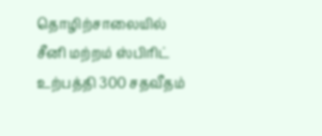தொழிற்சாலையில் சீனி மற்றம் ஸ்பிரிட் உற்பத்தி 300 சதவீதம்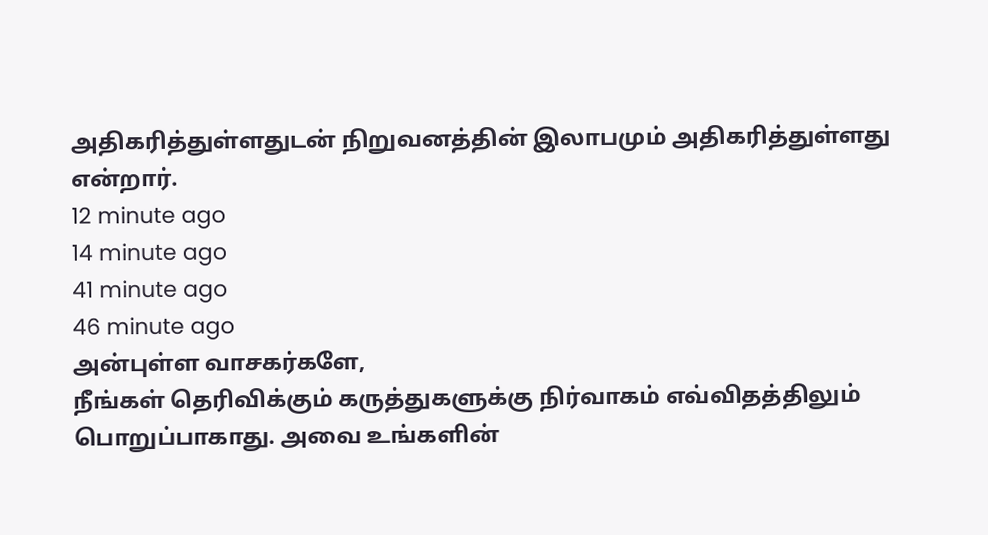அதிகரித்துள்ளதுடன் நிறுவனத்தின் இலாபமும் அதிகரித்துள்ளது என்றார்.
12 minute ago
14 minute ago
41 minute ago
46 minute ago
அன்புள்ள வாசகர்களே,
நீங்கள் தெரிவிக்கும் கருத்துகளுக்கு நிர்வாகம் எவ்விதத்திலும் பொறுப்பாகாது. அவை உங்களின்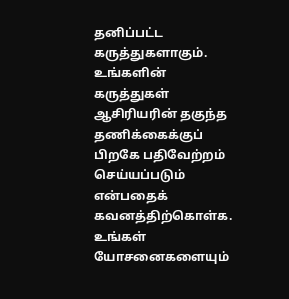தனிப்பட்ட கருத்துகளாகும். உங்களின் கருத்துகள் ஆசிரியரின் தகுந்த தணிக்கைக்குப் பிறகே பதிவேற்றம் செய்யப்படும் என்பதைக் கவனத்திற்கொள்க. உங்கள் யோசனைகளையும்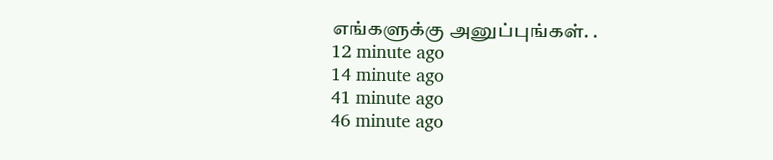எங்களுக்கு அனுப்புங்கள். .
12 minute ago
14 minute ago
41 minute ago
46 minute ago